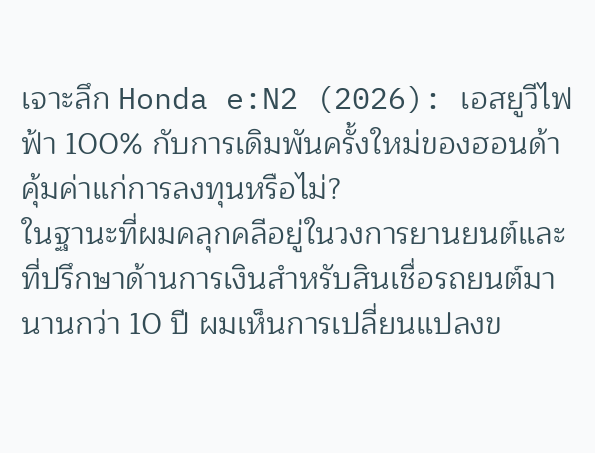เจาะลึก Honda e:N2 (2026): เอสยูวีไฟฟ้า 100% กับการเดิมพันครั้งใหม่ของฮอนด้า คุ้มค่าแก่การลงทุนหรือไม่?
ในฐานะที่ผมคลุกคลีอยู่ในวงการยานยนต์และที่ปรึกษาด้านการเงินสำหรับสินเชื่อรถยนต์มานานกว่า 10 ปี ผมเห็นการเปลี่ยนแปลงข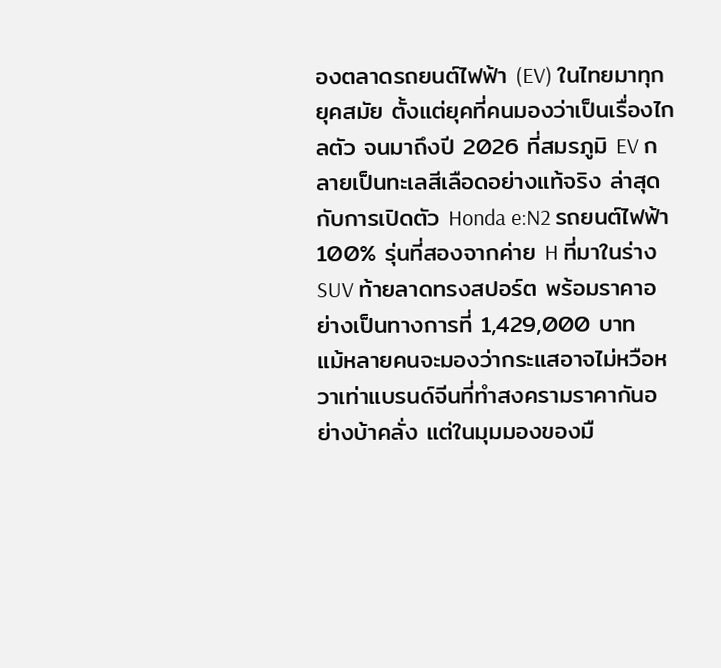องตลาดรถยนต์ไฟฟ้า (EV) ในไทยมาทุกยุคสมัย ตั้งแต่ยุคที่คนมองว่าเป็นเรื่องไกลตัว จนมาถึงปี 2026 ที่สมรภูมิ EV กลายเป็นทะเลสีเลือดอย่างแท้จริง ล่าสุดกับการเปิดตัว Honda e:N2 รถยนต์ไฟฟ้า 100% รุ่นที่สองจากค่าย H ที่มาในร่าง SUV ท้ายลาดทรงสปอร์ต พร้อมราคาอย่างเป็นทางการที่ 1,429,000 บาท
แม้หลายคนจะมองว่ากระแสอาจไม่หวือหวาเท่าแบรนด์จีนที่ทำสงครามราคากันอย่างบ้าคลั่ง แต่ในมุมมองของมื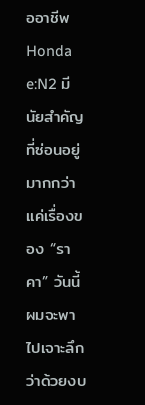ออาชีพ Honda e:N2 มีนัยสำคัญที่ซ่อนอยู่มากกว่าแค่เรื่องของ “ราคา” วันนี้ผมจะพาไปเจาะลึกว่าด้วยงบ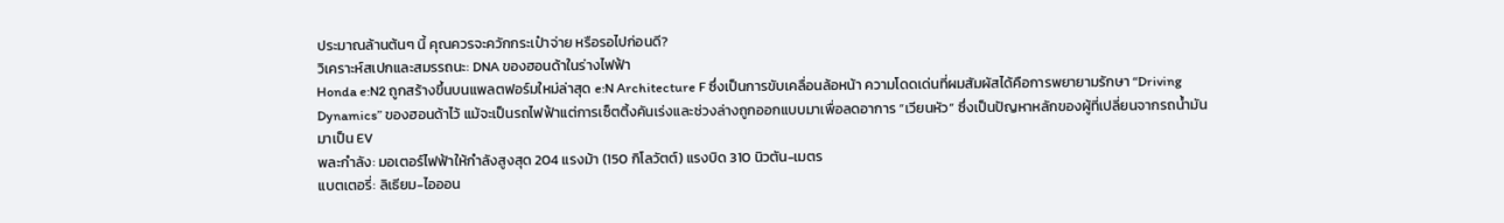ประมาณล้านต้นๆ นี้ คุณควรจะควักกระเป๋าจ่าย หรือรอไปก่อนดี?
วิเคราะห์สเปกและสมรรถนะ: DNA ของฮอนด้าในร่างไฟฟ้า
Honda e:N2 ถูกสร้างขึ้นบนแพลตฟอร์มใหม่ล่าสุด e:N Architecture F ซึ่งเป็นการขับเคลื่อนล้อหน้า ความโดดเด่นที่ผมสัมผัสได้คือการพยายามรักษา “Driving Dynamics” ของฮอนด้าไว้ แม้จะเป็นรถไฟฟ้าแต่การเซ็ตติ้งคันเร่งและช่วงล่างถูกออกแบบมาเพื่อลดอาการ “เวียนหัว” ซึ่งเป็นปัญหาหลักของผู้ที่เปลี่ยนจากรถน้ำมันมาเป็น EV
พละกำลัง: มอเตอร์ไฟฟ้าให้กำลังสูงสุด 204 แรงม้า (150 กิโลวัตต์) แรงบิด 310 นิวตัน-เมตร
แบตเตอรี่: ลิเธียม-ไอออน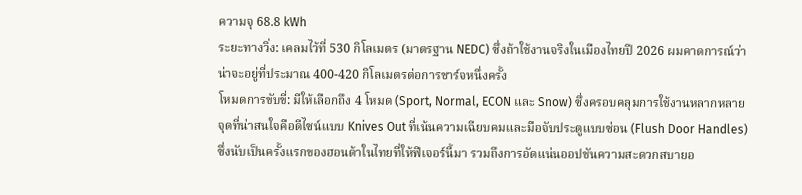ความจุ 68.8 kWh
ระยะทางวิ่ง: เคลมไว้ที่ 530 กิโลเมตร (มาตรฐาน NEDC) ซึ่งถ้าใช้งานจริงในเมืองไทยปี 2026 ผมคาดการณ์ว่าน่าจะอยู่ที่ประมาณ 400-420 กิโลเมตรต่อการชาร์จหนึ่งครั้ง
โหมดการขับขี่: มีให้เลือกถึง 4 โหมด (Sport, Normal, ECON และ Snow) ซึ่งครอบคลุมการใช้งานหลากหลาย
จุดที่น่าสนใจคือดีไซน์แบบ Knives Out ที่เน้นความเฉียบคมและมือจับประตูแบบซ่อน (Flush Door Handles) ซึ่งนับเป็นครั้งแรกของฮอนด้าในไทยที่ให้ฟีเจอร์นี้มา รวมถึงการอัดแน่นออปชันความสะดวกสบายอ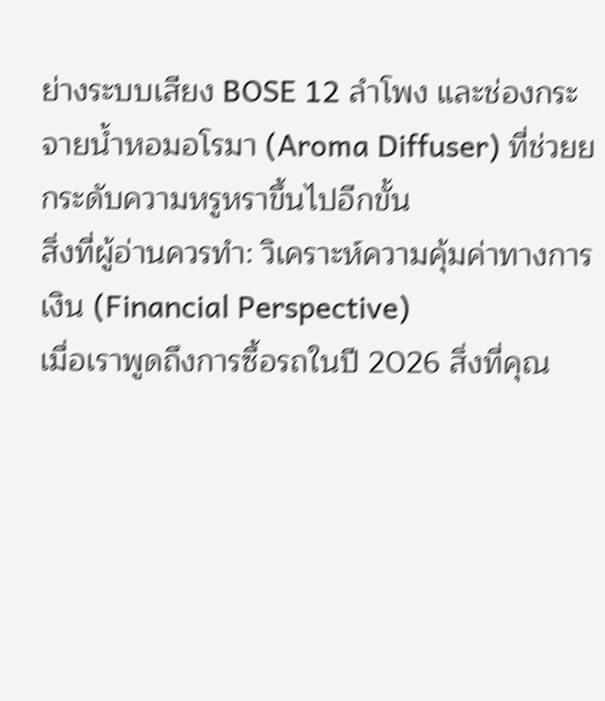ย่างระบบเสียง BOSE 12 ลำโพง และช่องกระจายน้ำหอมอโรมา (Aroma Diffuser) ที่ช่วยยกระดับความหรูหราขึ้นไปอีกขั้น
สิ่งที่ผู้อ่านควรทำ: วิเคราะห์ความคุ้มค่าทางการเงิน (Financial Perspective)
เมื่อเราพูดถึงการซื้อรถในปี 2026 สิ่งที่คุณ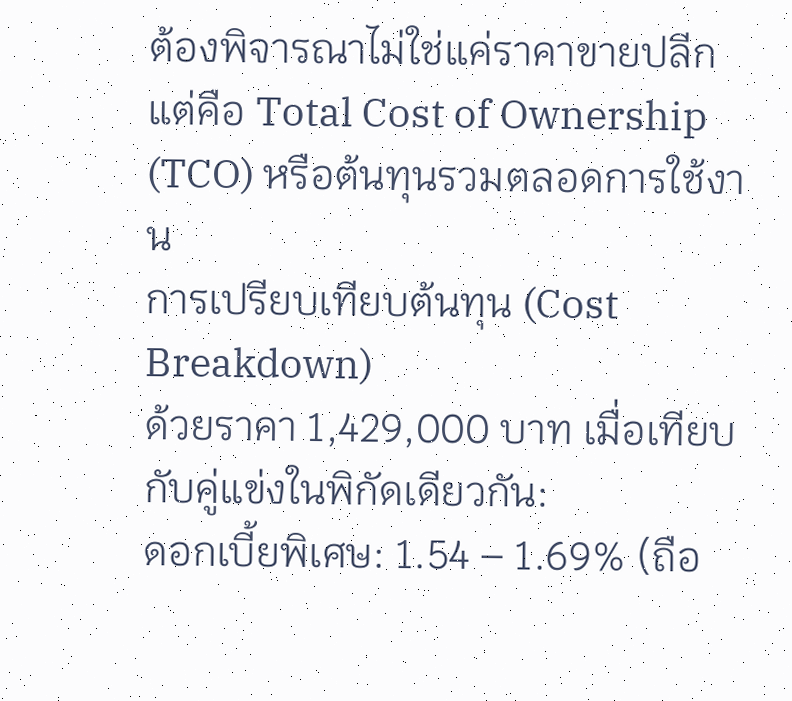ต้องพิจารณาไม่ใช่แค่ราคาขายปลีก แต่คือ Total Cost of Ownership (TCO) หรือต้นทุนรวมตลอดการใช้งาน
การเปรียบเทียบต้นทุน (Cost Breakdown)
ด้วยราคา 1,429,000 บาท เมื่อเทียบกับคู่แข่งในพิกัดเดียวกัน:
ดอกเบี้ยพิเศษ: 1.54 – 1.69% (ถือ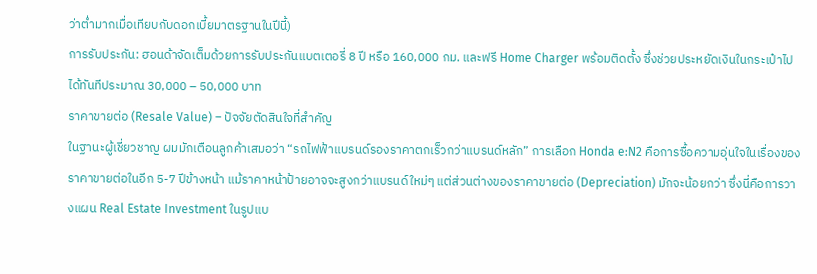ว่าต่ำมากเมื่อเทียบกับดอกเบี้ยมาตรฐานในปีนี้)
การรับประกัน: ฮอนด้าจัดเต็มด้วยการรับประกันแบตเตอรี่ 8 ปี หรือ 160,000 กม. และฟรี Home Charger พร้อมติดตั้ง ซึ่งช่วยประหยัดเงินในกระเป๋าไปได้ทันทีประมาณ 30,000 – 50,000 บาท
ราคาขายต่อ (Resale Value) – ปัจจัยตัดสินใจที่สำคัญ
ในฐานะผู้เชี่ยวชาญ ผมมักเตือนลูกค้าเสมอว่า “รถไฟฟ้าแบรนด์รองราคาตกเร็วกว่าแบรนด์หลัก” การเลือก Honda e:N2 คือการซื้อความอุ่นใจในเรื่องของราคาขายต่อในอีก 5-7 ปีข้างหน้า แม้ราคาหน้าป้ายอาจจะสูงกว่าแบรนด์ใหม่ๆ แต่ส่วนต่างของราคาขายต่อ (Depreciation) มักจะน้อยกว่า ซึ่งนี่คือการวางแผน Real Estate Investment ในรูปแบ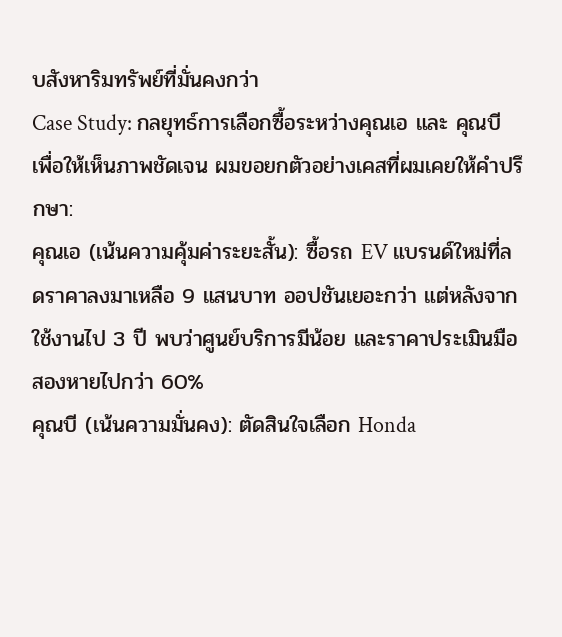บสังหาริมทรัพย์ที่มั่นคงกว่า
Case Study: กลยุทธ์การเลือกซื้อระหว่างคุณเอ และ คุณบี
เพื่อให้เห็นภาพชัดเจน ผมขอยกตัวอย่างเคสที่ผมเคยให้คำปรึกษา:
คุณเอ (เน้นความคุ้มค่าระยะสั้น): ซื้อรถ EV แบรนด์ใหม่ที่ลดราคาลงมาเหลือ 9 แสนบาท ออปชันเยอะกว่า แต่หลังจากใช้งานไป 3 ปี พบว่าศูนย์บริการมีน้อย และราคาประเมินมือสองหายไปกว่า 60%
คุณบี (เน้นความมั่นคง): ตัดสินใจเลือก Honda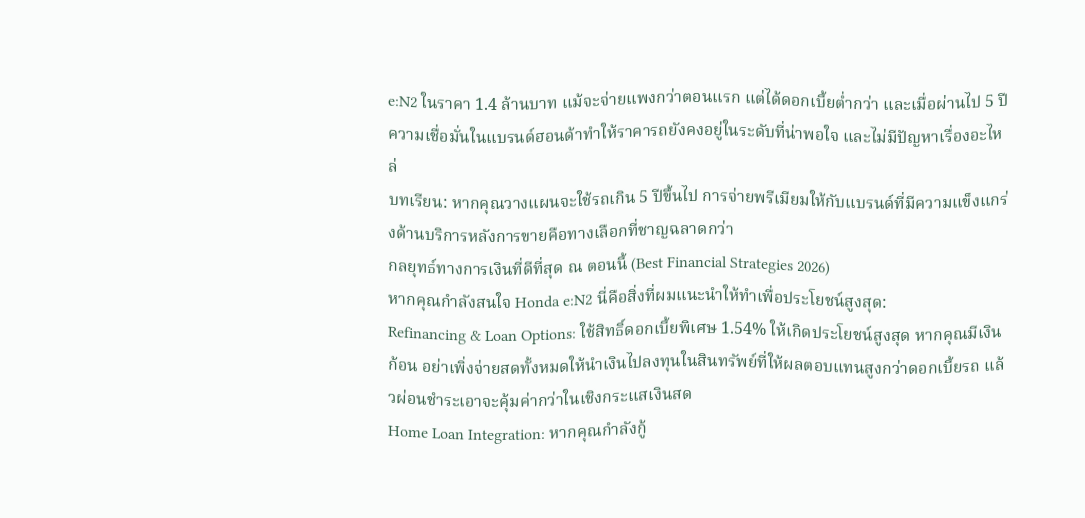e:N2 ในราคา 1.4 ล้านบาท แม้จะจ่ายแพงกว่าตอนแรก แต่ได้ดอกเบี้ยต่ำกว่า และเมื่อผ่านไป 5 ปี ความเชื่อมั่นในแบรนด์ฮอนด้าทำให้ราคารถยังคงอยู่ในระดับที่น่าพอใจ และไม่มีปัญหาเรื่องอะไหล่
บทเรียน: หากคุณวางแผนจะใช้รถเกิน 5 ปีขึ้นไป การจ่ายพรีเมียมให้กับแบรนด์ที่มีความแข็งแกร่งด้านบริการหลังการขายคือทางเลือกที่ชาญฉลาดกว่า
กลยุทธ์ทางการเงินที่ดีที่สุด ณ ตอนนี้ (Best Financial Strategies 2026)
หากคุณกำลังสนใจ Honda e:N2 นี่คือสิ่งที่ผมแนะนำให้ทำเพื่อประโยชน์สูงสุด:
Refinancing & Loan Options: ใช้สิทธิ์ดอกเบี้ยพิเศษ 1.54% ให้เกิดประโยชน์สูงสุด หากคุณมีเงินก้อน อย่าเพิ่งจ่ายสดทั้งหมดให้นำเงินไปลงทุนในสินทรัพย์ที่ให้ผลตอบแทนสูงกว่าดอกเบี้ยรถ แล้วผ่อนชำระเอาจะคุ้มค่ากว่าในเชิงกระแสเงินสด
Home Loan Integration: หากคุณกำลังกู้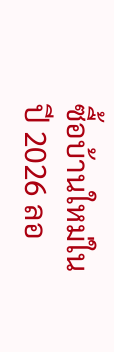ซื้อบ้านใหม่ในปี 2026 ลอ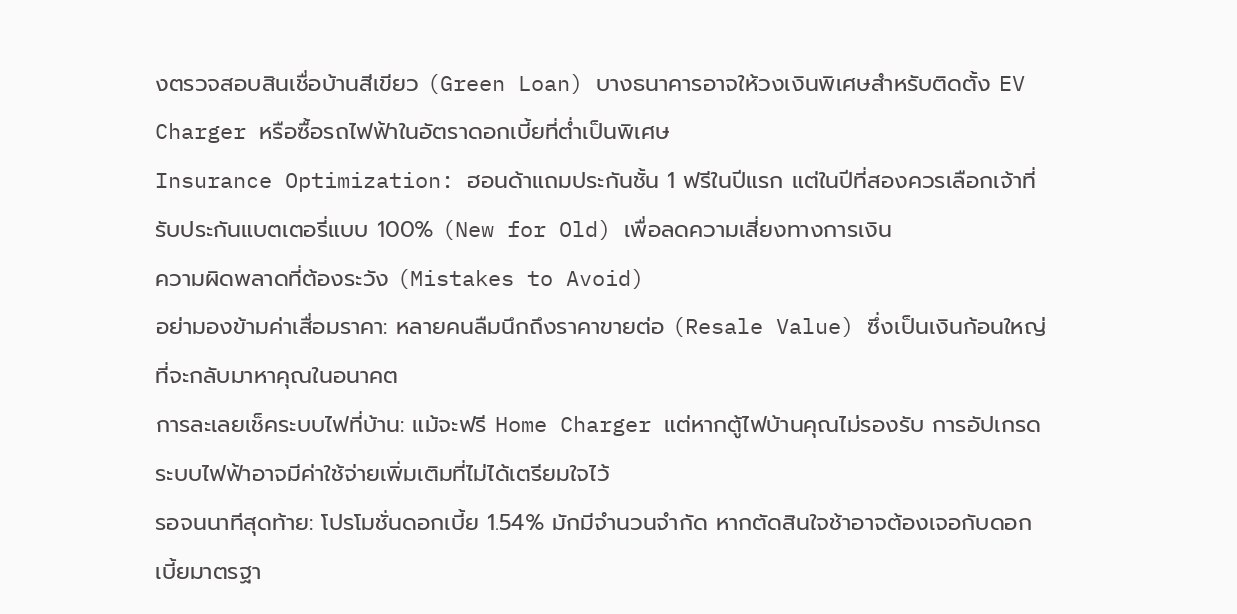งตรวจสอบสินเชื่อบ้านสีเขียว (Green Loan) บางธนาคารอาจให้วงเงินพิเศษสำหรับติดตั้ง EV Charger หรือซื้อรถไฟฟ้าในอัตราดอกเบี้ยที่ต่ำเป็นพิเศษ
Insurance Optimization: ฮอนด้าแถมประกันชั้น 1 ฟรีในปีแรก แต่ในปีที่สองควรเลือกเจ้าที่รับประกันแบตเตอรี่แบบ 100% (New for Old) เพื่อลดความเสี่ยงทางการเงิน
ความผิดพลาดที่ต้องระวัง (Mistakes to Avoid)
อย่ามองข้ามค่าเสื่อมราคา: หลายคนลืมนึกถึงราคาขายต่อ (Resale Value) ซึ่งเป็นเงินก้อนใหญ่ที่จะกลับมาหาคุณในอนาคต
การละเลยเช็คระบบไฟที่บ้าน: แม้จะฟรี Home Charger แต่หากตู้ไฟบ้านคุณไม่รองรับ การอัปเกรดระบบไฟฟ้าอาจมีค่าใช้จ่ายเพิ่มเติมที่ไม่ได้เตรียมใจไว้
รอจนนาทีสุดท้าย: โปรโมชั่นดอกเบี้ย 1.54% มักมีจำนวนจำกัด หากตัดสินใจช้าอาจต้องเจอกับดอกเบี้ยมาตรฐา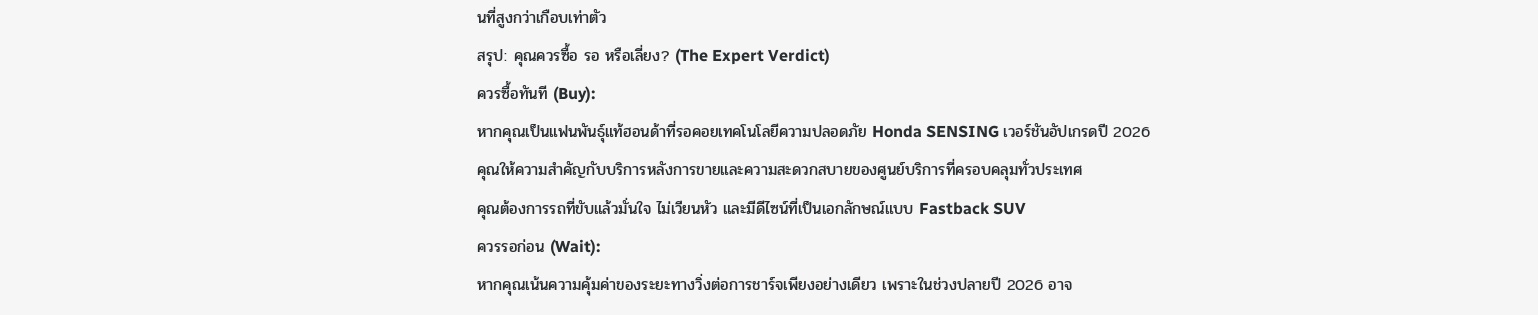นที่สูงกว่าเกือบเท่าตัว
สรุป: คุณควรซื้อ รอ หรือเลี่ยง? (The Expert Verdict)
ควรซื้อทันที (Buy):
หากคุณเป็นแฟนพันธุ์แท้ฮอนด้าที่รอคอยเทคโนโลยีความปลอดภัย Honda SENSING เวอร์ชันอัปเกรดปี 2026
คุณให้ความสำคัญกับบริการหลังการขายและความสะดวกสบายของศูนย์บริการที่ครอบคลุมทั่วประเทศ
คุณต้องการรถที่ขับแล้วมั่นใจ ไม่เวียนหัว และมีดีไซน์ที่เป็นเอกลักษณ์แบบ Fastback SUV
ควรรอก่อน (Wait):
หากคุณเน้นความคุ้มค่าของระยะทางวิ่งต่อการชาร์จเพียงอย่างเดียว เพราะในช่วงปลายปี 2026 อาจ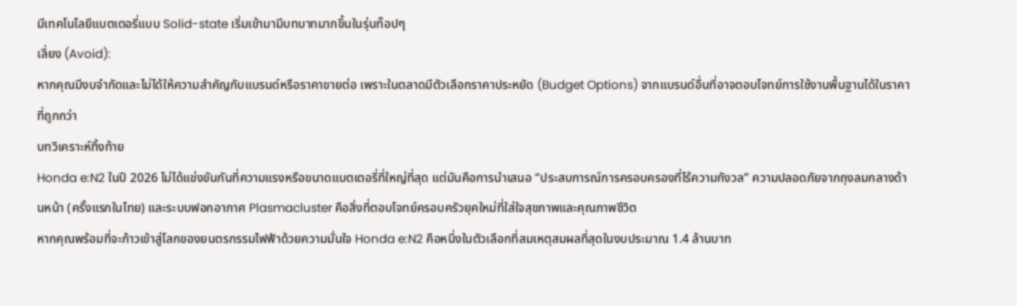มีเทคโนโลยีแบตเตอรี่แบบ Solid-state เริ่มเข้ามามีบทบาทมากขึ้นในรุ่นท็อปๆ
เลี่ยง (Avoid):
หากคุณมีงบจำกัดและไม่ได้ให้ความสำคัญกับแบรนด์หรือราคาขายต่อ เพราะในตลาดมีตัวเลือกราคาประหยัด (Budget Options) จากแบรนด์อื่นที่อาจตอบโจทย์การใช้งานพื้นฐานได้ในราคาที่ถูกกว่า
บทวิเคราะห์ทิ้งท้าย
Honda e:N2 ในปี 2026 ไม่ได้แข่งขันกันที่ความแรงหรือขนาดแบตเตอรี่ที่ใหญ่ที่สุด แต่มันคือการนำเสนอ “ประสบการณ์การครอบครองที่ไร้ความกังวล” ความปลอดภัยจากถุงลมกลางด้านหน้า (ครั้งแรกในไทย) และระบบฟอกอากาศ Plasmacluster คือสิ่งที่ตอบโจทย์ครอบครัวยุคใหม่ที่ใส่ใจสุขภาพและคุณภาพชีวิต
หากคุณพร้อมที่จะก้าวเข้าสู่โลกของยนตรกรรมไฟฟ้าด้วยความมั่นใจ Honda e:N2 คือหนึ่งในตัวเลือกที่สมเหตุสมผลที่สุดในงบประมาณ 1.4 ล้านบาท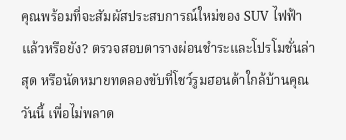คุณพร้อมที่จะสัมผัสประสบการณ์ใหม่ของ SUV ไฟฟ้าแล้วหรือยัง? ตรวจสอบตารางผ่อนชำระและโปรโมชั่นล่าสุด หรือนัดหมายทดลองขับที่โชว์รูมฮอนด้าใกล้บ้านคุณวันนี้ เพื่อไม่พลาด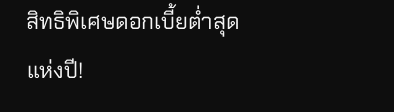สิทธิพิเศษดอกเบี้ยต่ำสุดแห่งปี!